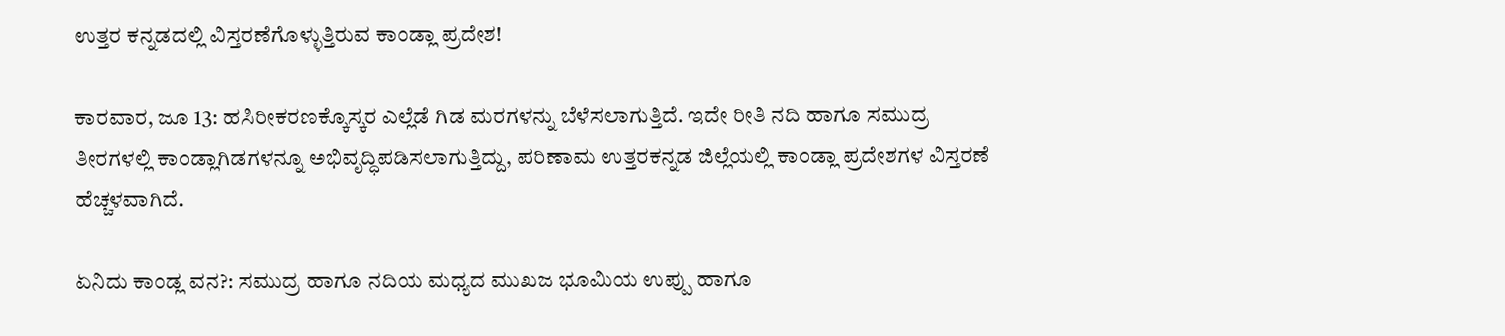ಉತ್ತರ ಕನ್ನಡದಲ್ಲಿ ವಿಸ್ತರಣೆಗೊಳ್ಳುತ್ತಿರುವ ಕಾಂಡ್ಲಾ ಪ್ರದೇಶ!

ಕಾರವಾರ, ಜೂ 13: ಹಸಿರೀಕರಣಕ್ಕೊಸ್ಕರ ಎಲ್ಲೆಡೆ ಗಿಡ ಮರಗಳನ್ನು ಬೆಳೆಸಲಾಗುತ್ತಿದೆ. ಇದೇ ರೀತಿ ನದಿ ಹಾಗೂ ಸಮುದ್ರ ತೀರಗಳಲ್ಲಿ ಕಾಂಡ್ಲಾಗಿಡಗಳನ್ನೂ ಅಭಿವೃದ್ಧಿಪಡಿಸಲಾಗುತ್ತಿದ್ದು, ಪರಿಣಾಮ ಉತ್ತರಕನ್ನಡ ಜಿಲ್ಲೆಯಲ್ಲಿ ಕಾಂಡ್ಲಾ ಪ್ರದೇಶಗಳ ವಿಸ್ತರಣೆ ಹೆಚ್ಚಳವಾಗಿದೆ.

ಏನಿದು ಕಾಂಡ್ಲ ವನ?: ಸಮುದ್ರ ಹಾಗೂ ನದಿಯ ಮಧ್ಯದ ಮುಖಜ ಭೂಮಿಯ ಉಪ್ಪು ಹಾಗೂ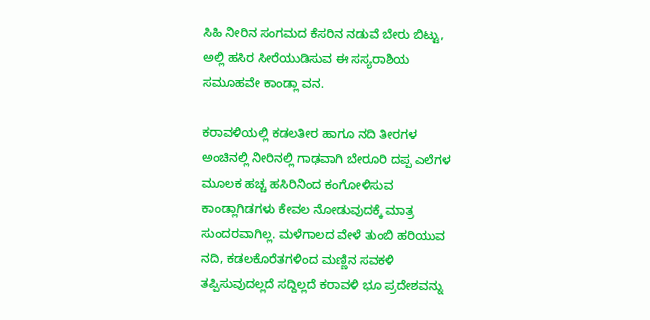ಸಿಹಿ ನೀರಿನ ಸಂಗಮದ ಕೆಸರಿನ ನಡುವೆ ಬೇರು ಬಿಟ್ಟು, ಅಲ್ಲಿ ಹಸಿರ ಸೀರೆಯುಡಿಸುವ ಈ ಸಸ್ಯರಾಶಿಯ ಸಮೂಹವೇ ಕಾಂಡ್ಲಾ ವನ.

ಕರಾವಳಿಯಲ್ಲಿ ಕಡಲತೀರ ಹಾಗೂ ನದಿ ತೀರಗಳ ಅಂಚಿನಲ್ಲಿ ನೀರಿನಲ್ಲಿ ಗಾಢವಾಗಿ ಬೇರೂರಿ ದಪ್ಪ ಎಲೆಗಳ ಮೂಲಕ ಹಚ್ಚ ಹಸಿರಿನಿಂದ ಕಂಗೋಳಿಸುವ ಕಾಂಡ್ಲಾಗಿಡಗಳು ಕೇವಲ ನೋಡುವುದಕ್ಕೆ ಮಾತ್ರ ಸುಂದರವಾಗಿಲ್ಲ. ಮಳೆಗಾಲದ ವೇಳೆ ತುಂಬಿ ಹರಿಯುವ ನದಿ, ಕಡಲಕೊರೆತಗಳಿಂದ ಮಣ್ಣಿನ ಸವಕಳಿ ತಪ್ಪಿಸುವುದಲ್ಲದೆ ಸದ್ದಿಲ್ಲದೆ ಕರಾವಳಿ ಭೂ ಪ್ರದೇಶವನ್ನು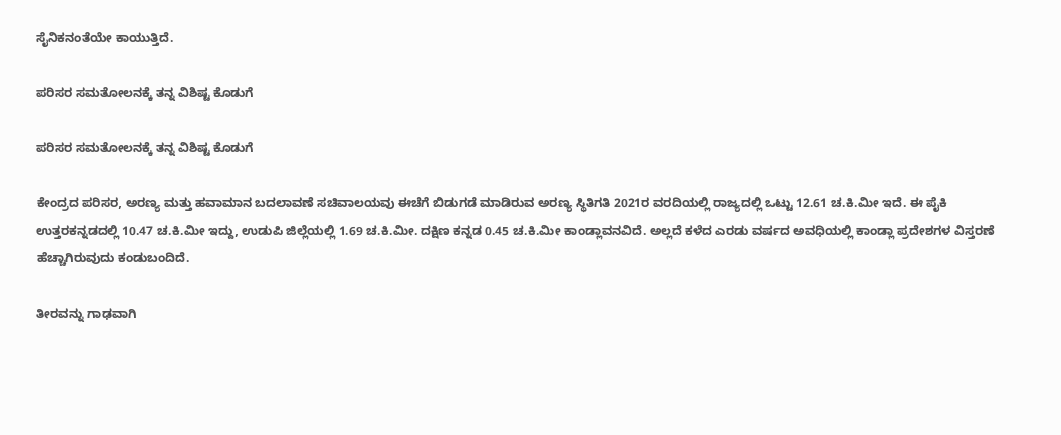ಸೈನಿಕನಂತೆಯೇ ಕಾಯುತ್ತಿದೆ.

ಪರಿಸರ ಸಮತೋಲನಕ್ಕೆ ತನ್ನ ವಿಶಿಷ್ಟ ಕೊಡುಗೆ

ಪರಿಸರ ಸಮತೋಲನಕ್ಕೆ ತನ್ನ ವಿಶಿಷ್ಟ ಕೊಡುಗೆ

ಕೇಂದ್ರದ ಪರಿಸರ, ಅರಣ್ಯ ಮತ್ತು ಹವಾಮಾನ ಬದಲಾವಣೆ ಸಚಿವಾಲಯವು ಈಚೆಗೆ ಬಿಡುಗಡೆ ಮಾಡಿರುವ ಅರಣ್ಯ ಸ್ಥಿತಿಗತಿ 2021ರ ವರದಿಯಲ್ಲಿ ರಾಜ್ಯದಲ್ಲಿ ಒಟ್ಟು 12.61 ಚ.ಕಿ.ಮೀ ಇದೆ. ಈ ಪೈಕಿ ಉತ್ತರಕನ್ನಡದಲ್ಲಿ 10.47 ಚ.ಕಿ.ಮೀ ಇದ್ದು, ಉಡುಪಿ ಜಿಲ್ಲೆಯಲ್ಲಿ 1.69 ಚ.ಕಿ.ಮೀ. ದಕ್ಷಿಣ ಕನ್ನಡ 0.45 ಚ.ಕಿ.ಮೀ ಕಾಂಡ್ಲಾವನವಿದೆ. ಅಲ್ಲದೆ ಕಳೆದ ಎರಡು ವರ್ಷದ ಅವಧಿಯಲ್ಲಿ ಕಾಂಡ್ಲಾ ಪ್ರದೇಶಗಳ ವಿಸ್ತರಣೆ ಹೆಚ್ಚಾಗಿರುವುದು ಕಂಡುಬಂದಿದೆ.

ತೀರವನ್ನು ಗಾಢವಾಗಿ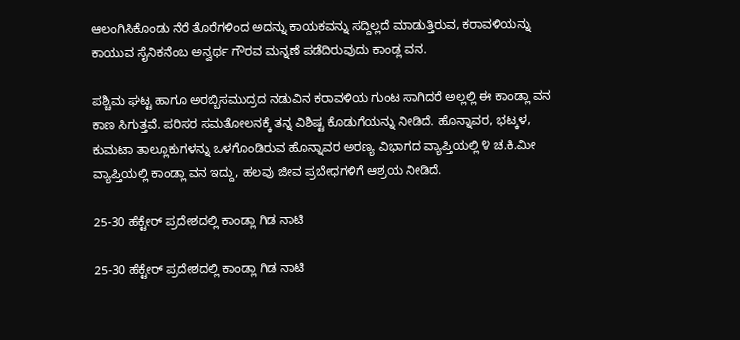ಆಲಂಗಿಸಿಕೊಂಡು ನೆರೆ ತೊರೆಗಳಿಂದ ಅದನ್ನು ಕಾಯಕವನ್ನು ಸದ್ದಿಲ್ಲದೆ ಮಾಡುತ್ತಿರುವ, ಕರಾವಳಿಯನ್ನು ಕಾಯುವ ಸೈನಿಕನೆಂಬ ಅನ್ವರ್ಥ ಗೌರವ ಮನ್ನಣೆ ಪಡೆದಿರುವುದು ಕಾಂಡ್ಲ ವನ.

ಪಶ್ಚಿಮ ಘಟ್ಟ ಹಾಗೂ ಅರಬ್ಬಿಸಮುದ್ರದ ನಡುವಿನ ಕರಾವಳಿಯ ಗುಂಟ ಸಾಗಿದರೆ ಅಲ್ಲಲ್ಲಿ ಈ ಕಾಂಡ್ಲಾ ವನ ಕಾಣ ಸಿಗುತ್ತವೆ. ಪರಿಸರ ಸಮತೋಲನಕ್ಕೆ ತನ್ನ ವಿಶಿಷ್ಟ ಕೊಡುಗೆಯನ್ನು ನೀಡಿದೆ. ಹೊನ್ನಾವರ, ಭಟ್ಕಳ, ಕುಮಟಾ ತಾಲ್ಲೂಕುಗಳನ್ನು ಒಳಗೊಂಡಿರುವ ಹೊನ್ನಾವರ ಅರಣ್ಯ ವಿಭಾಗದ ವ್ಯಾಪ್ತಿಯಲ್ಲಿ ೪ ಚ.ಕಿ.ಮೀ ವ್ಯಾಪ್ತಿಯಲ್ಲಿ ಕಾಂಡ್ಲಾ ವನ ಇದ್ದು, ಹಲವು ಜೀವ ಪ್ರಬೇಧಗಳಿಗೆ ಆಶ್ರಯ ನೀಡಿದೆ.

25-30 ಹೆಕ್ಟೇರ್ ಪ್ರದೇಶದಲ್ಲಿ ಕಾಂಡ್ಲಾ ಗಿಡ ನಾಟಿ

25-30 ಹೆಕ್ಟೇರ್ ಪ್ರದೇಶದಲ್ಲಿ ಕಾಂಡ್ಲಾ ಗಿಡ ನಾಟಿ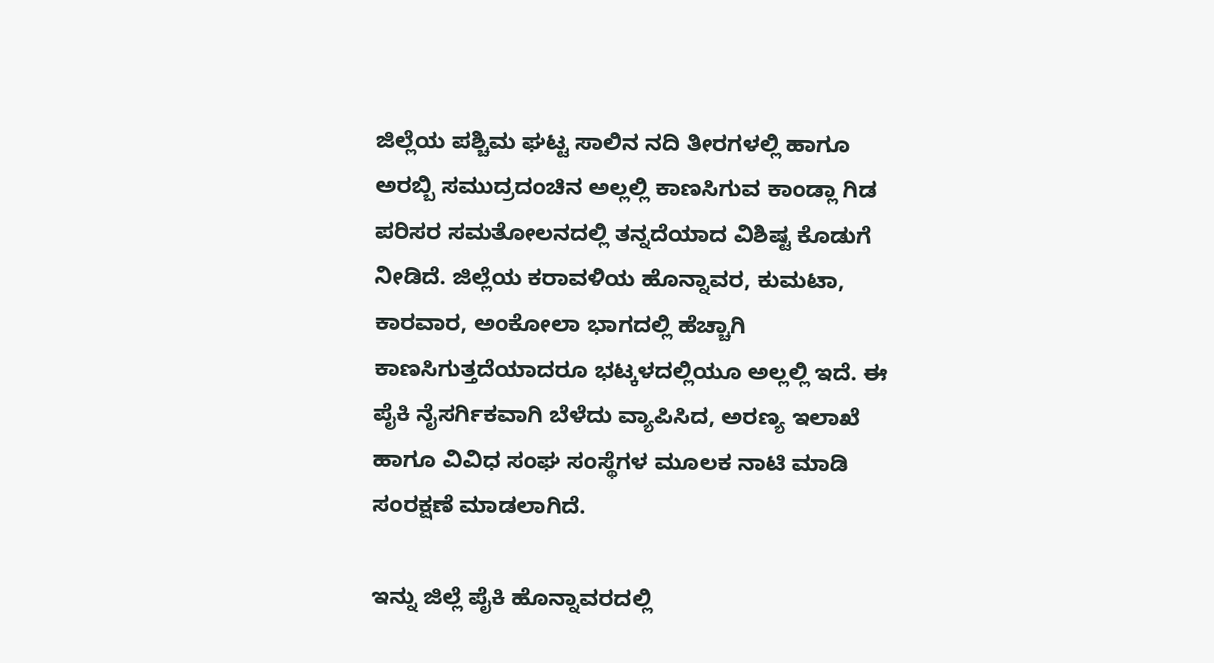ಜಿಲ್ಲೆಯ ಪಶ್ಚಿಮ ಘಟ್ಟ ಸಾಲಿನ ನದಿ ತೀರಗಳಲ್ಲಿ ಹಾಗೂ ಅರಬ್ಬಿ ಸಮುದ್ರದಂಚಿನ ಅಲ್ಲಲ್ಲಿ ಕಾಣಸಿಗುವ ಕಾಂಡ್ಲಾ ಗಿಡ ಪರಿಸರ ಸಮತೋಲನದಲ್ಲಿ ತನ್ನದೆಯಾದ ವಿಶಿಷ್ಟ ಕೊಡುಗೆ ನೀಡಿದೆ. ಜಿಲ್ಲೆಯ ಕರಾವಳಿಯ ಹೊನ್ನಾವರ, ಕುಮಟಾ, ಕಾರವಾರ, ಅಂಕೋಲಾ ಭಾಗದಲ್ಲಿ ಹೆಚ್ಚಾಗಿ ಕಾಣಸಿಗುತ್ತದೆಯಾದರೂ ಭಟ್ಕಳದಲ್ಲಿಯೂ ಅಲ್ಲಲ್ಲಿ ಇದೆ. ಈ ಪೈಕಿ ನೈಸರ್ಗಿಕವಾಗಿ ಬೆಳೆದು ವ್ಯಾಪಿಸಿದ, ಅರಣ್ಯ ಇಲಾಖೆ ಹಾಗೂ ವಿವಿಧ ಸಂಘ ಸಂಸ್ಥೆಗಳ ಮೂಲಕ ನಾಟಿ ಮಾಡಿ ಸಂರಕ್ಷಣೆ ಮಾಡಲಾಗಿದೆ.

ಇನ್ನು ಜಿಲ್ಲೆ ಪೈಕಿ ಹೊನ್ನಾವರದಲ್ಲಿ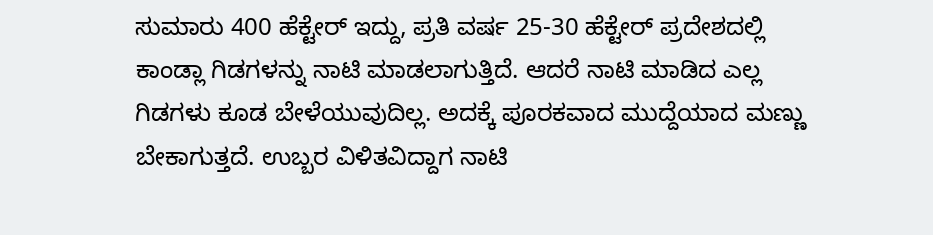ಸುಮಾರು 400 ಹೆಕ್ಟೇರ್ ಇದ್ದು, ಪ್ರತಿ ವರ್ಷ 25-30 ಹೆಕ್ಟೇರ್ ಪ್ರದೇಶದಲ್ಲಿ ಕಾಂಡ್ಲಾ ಗಿಡಗಳನ್ನು ನಾಟಿ ಮಾಡಲಾಗುತ್ತಿದೆ. ಆದರೆ ನಾಟಿ ಮಾಡಿದ ಎಲ್ಲ ಗಿಡಗಳು ಕೂಡ ಬೇಳೆಯುವುದಿಲ್ಲ. ಅದಕ್ಕೆ ಪೂರಕವಾದ ಮುದ್ದೆಯಾದ ಮಣ್ಣು ಬೇಕಾಗುತ್ತದೆ. ಉಬ್ಬರ ವಿಳಿತವಿದ್ದಾಗ ನಾಟಿ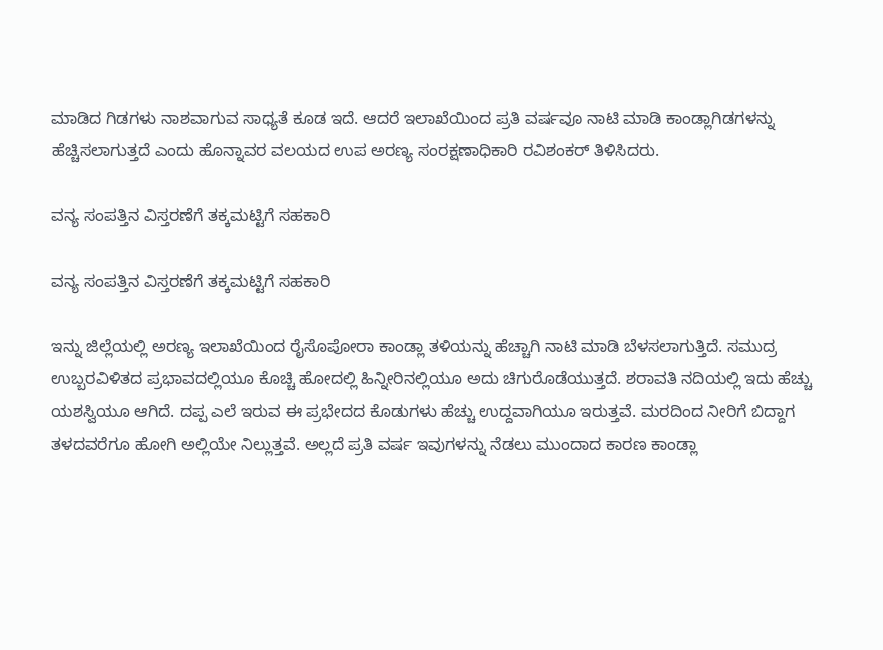ಮಾಡಿದ ಗಿಡಗಳು ನಾಶವಾಗುವ ಸಾಧ್ಯತೆ ಕೂಡ ಇದೆ. ಆದರೆ ಇಲಾಖೆಯಿಂದ ಪ್ರತಿ ವರ್ಷವೂ ನಾಟಿ ಮಾಡಿ ಕಾಂಡ್ಲಾಗಿಡಗಳನ್ನು ಹೆಚ್ಚಿಸಲಾಗುತ್ತದೆ ಎಂದು ಹೊನ್ನಾವರ ವಲಯದ ಉಪ ಅರಣ್ಯ ಸಂರಕ್ಷಣಾಧಿಕಾರಿ ರವಿಶಂಕರ್ ತಿಳಿಸಿದರು.

ವನ್ಯ ಸಂಪತ್ತಿನ ವಿಸ್ತರಣೆಗೆ ತಕ್ಕಮಟ್ಟಿಗೆ ಸಹಕಾರಿ

ವನ್ಯ ಸಂಪತ್ತಿನ ವಿಸ್ತರಣೆಗೆ ತಕ್ಕಮಟ್ಟಿಗೆ ಸಹಕಾರಿ

ಇನ್ನು ಜಿಲ್ಲೆಯಲ್ಲಿ ಅರಣ್ಯ ಇಲಾಖೆಯಿಂದ ರೈಸೊಪೋರಾ ಕಾಂಡ್ಲಾ ತಳಿಯನ್ನು ಹೆಚ್ಚಾಗಿ ನಾಟಿ ಮಾಡಿ ಬೆಳಸಲಾಗುತ್ತಿದೆ. ಸಮುದ್ರ ಉಬ್ಬರವಿಳಿತದ ಪ್ರಭಾವದಲ್ಲಿಯೂ ಕೊಚ್ಚಿ ಹೋದಲ್ಲಿ ಹಿನ್ನೀರಿನಲ್ಲಿಯೂ ಅದು ಚಿಗುರೊಡೆಯುತ್ತದೆ. ಶರಾವತಿ ನದಿಯಲ್ಲಿ ಇದು ಹೆಚ್ಚು ಯಶಸ್ವಿಯೂ ಆಗಿದೆ. ದಪ್ಪ ಎಲೆ ಇರುವ ಈ ಪ್ರಭೇದದ ಕೊಡುಗಳು ಹೆಚ್ಚು ಉದ್ದವಾಗಿಯೂ ಇರುತ್ತವೆ. ಮರದಿಂದ ನೀರಿಗೆ ಬಿದ್ದಾಗ ತಳದವರೆಗೂ ಹೋಗಿ ಅಲ್ಲಿಯೇ ನಿಲ್ಲುತ್ತವೆ. ಅಲ್ಲದೆ ಪ್ರತಿ ವರ್ಷ ಇವುಗಳನ್ನು ನೆಡಲು ಮುಂದಾದ ಕಾರಣ ಕಾಂಡ್ಲಾ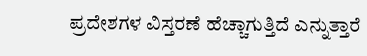ಪ್ರದೇಶಗಳ ವಿಸ್ತರಣೆ ಹೆಚ್ಚಾಗುತ್ತಿದೆ ಎನ್ನುತ್ತಾರೆ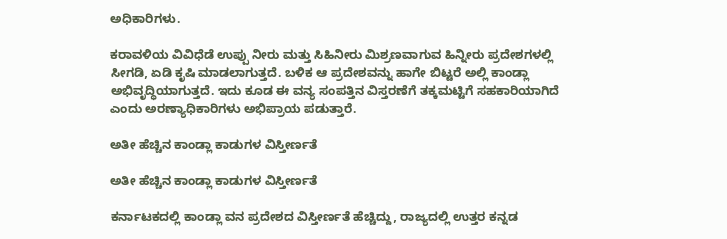ಅಧಿಕಾರಿಗಳು.

ಕರಾವಳಿಯ ವಿವಿಧೆಡೆ ಉಪ್ಪು ನೀರು ಮತ್ತು ಸಿಹಿನೀರು ಮಿಶ್ರಣವಾಗುವ ಹಿನ್ನೀರು ಪ್ರದೇಶಗಳಲ್ಲಿ ಸೀಗಡಿ, ಏಡಿ ಕೃಷಿ ಮಾಡಲಾಗುತ್ತದೆ. ಬಳಿಕ ಆ ಪ್ರದೇಶವನ್ನು ಹಾಗೇ ಬಿಟ್ಟರೆ ಅಲ್ಲಿ ಕಾಂಡ್ಲಾ ಅಭಿವೃದ್ಧಿಯಾಗುತ್ತದೆ. ಇದು ಕೂಡ ಈ ವನ್ಯ ಸಂಪತ್ತಿನ ವಿಸ್ತರಣೆಗೆ ತಕ್ಕಮಟ್ಟಿಗೆ ಸಹಕಾರಿಯಾಗಿದೆ ಎಂದು ಅರಣ್ಯಾಧಿಕಾರಿಗಳು ಅಭಿಪ್ರಾಯ ಪಡುತ್ತಾರೆ.

ಅತೀ ಹೆಚ್ಚಿನ ಕಾಂಡ್ಲಾ ಕಾಡುಗಳ ವಿಸ್ತೀರ್ಣತೆ

ಅತೀ ಹೆಚ್ಚಿನ ಕಾಂಡ್ಲಾ ಕಾಡುಗಳ ವಿಸ್ತೀರ್ಣತೆ

ಕರ್ನಾಟಕದಲ್ಲಿ ಕಾಂಡ್ಲಾ ವನ ಪ್ರದೇಶದ ವಿಸ್ತೀರ್ಣತೆ ಹೆಚ್ಚಿದ್ದು, ರಾಜ್ಯದಲ್ಲಿ ಉತ್ತರ ಕನ್ನಡ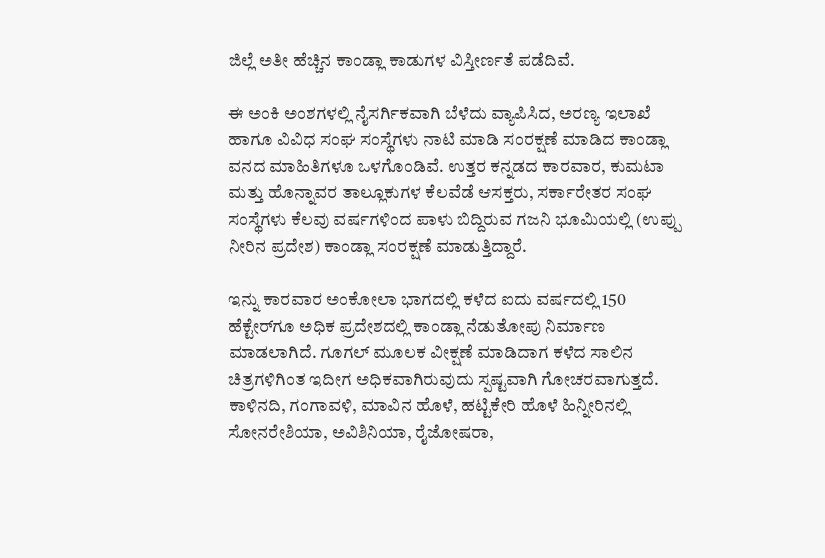ಜಿಲ್ಲೆ ಅತೀ ಹೆಚ್ಚಿನ ಕಾಂಡ್ಲಾ ಕಾಡುಗಳ ವಿಸ್ತೀರ್ಣತೆ ಪಡೆದಿವೆ.

ಈ ಅಂಕಿ ಅಂಶಗಳಲ್ಲಿ ನೈಸರ್ಗಿಕವಾಗಿ ಬೆಳೆದು ವ್ಯಾಪಿಸಿದ, ಅರಣ್ಯ ಇಲಾಖೆ ಹಾಗೂ ವಿವಿಧ ಸಂಘ ಸಂಸ್ಥೆಗಳು ನಾಟಿ ಮಾಡಿ ಸಂರಕ್ಷಣೆ ಮಾಡಿದ ಕಾಂಡ್ಲಾ ವನದ ಮಾಹಿತಿಗಳೂ ಒಳಗೊಂಡಿವೆ. ಉತ್ತರ ಕನ್ನಡದ ಕಾರವಾರ, ಕುಮಟಾ ಮತ್ತು ಹೊನ್ನಾವರ ತಾಲ್ಲೂಕುಗಳ ಕೆಲವೆಡೆ ಆಸಕ್ತರು, ಸರ್ಕಾರೇತರ ಸಂಘ ಸಂಸ್ಥೆಗಳು ಕೆಲವು ವರ್ಷಗಳಿಂದ ಪಾಳು ಬಿದ್ದಿರುವ ಗಜನಿ ಭೂಮಿಯಲ್ಲಿ (ಉಪ್ಪು ನೀರಿನ ಪ್ರದೇಶ) ಕಾಂಡ್ಲಾ ಸಂರಕ್ಷಣೆ ಮಾಡುತ್ತಿದ್ದಾರೆ.

ಇನ್ನು ಕಾರವಾರ ಅಂಕೋಲಾ ಭಾಗದಲ್ಲಿ ಕಳೆದ ಐದು ವರ್ಷದಲ್ಲಿ 150 ಹೆಕ್ಟೇರ್‌ಗೂ ಅಧಿಕ ಪ್ರದೇಶದಲ್ಲಿ ಕಾಂಡ್ಲಾ ನೆಡುತೋಪು ನಿರ್ಮಾಣ ಮಾಡಲಾಗಿದೆ. ಗೂಗಲ್ ಮೂಲಕ ವೀಕ್ಷಣೆ ಮಾಡಿದಾಗ ಕಳೆದ ಸಾಲಿನ ಚಿತ್ರಗಳಿಗಿಂತ ಇದೀಗ ಅಧಿಕವಾಗಿರುವುದು ಸ್ಪಷ್ಟವಾಗಿ ಗೋಚರವಾಗುತ್ತದೆ. ಕಾಳಿನದಿ, ಗಂಗಾವಳಿ, ಮಾವಿನ ಹೊಳೆ, ಹಟ್ಟಿಕೇರಿ ಹೊಳೆ ಹಿನ್ನೀರಿನಲ್ಲಿ ಸೋನರೇಶಿಯಾ, ಅವಿಶಿನಿಯಾ, ರೈಜೋಷರಾ,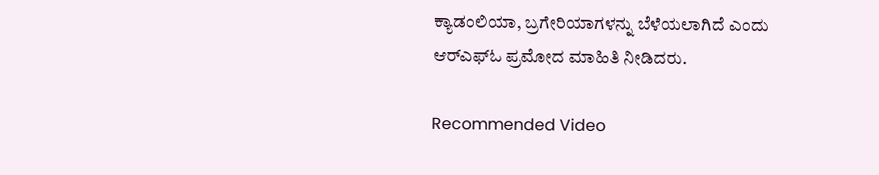ಕ್ಯಾಡಂಲಿಯಾ, ಬ್ರಗೇರಿಯಾಗಳನ್ನು ಬೆಳೆಯಲಾಗಿದೆ ಎಂದು ಆರ್‌ಎಫ್‌ಓ ಪ್ರಮೋದ ಮಾಹಿತಿ ನೀಡಿದರು.

Recommended Video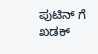ಪುಟಿನ್ ಗೆ ಖಡಕ್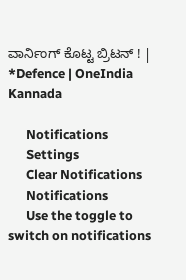ವಾರ್ನಿಂಗ್ ಕೊಟ್ಟ ಬ್ರಿಟನ್ ! | *Defence | OneIndia Kannada

      Notifications
      Settings
      Clear Notifications
      Notifications
      Use the toggle to switch on notifications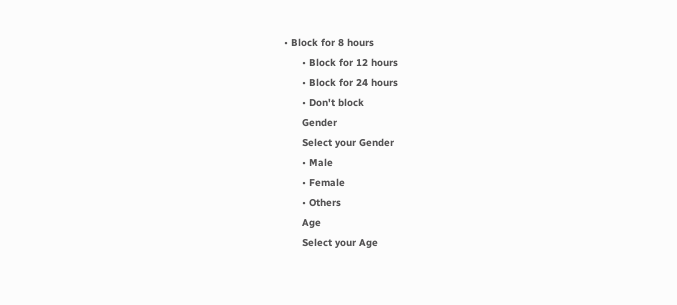• Block for 8 hours
      • Block for 12 hours
      • Block for 24 hours
      • Don't block
      Gender
      Select your Gender
      • Male
      • Female
      • Others
      Age
      Select your Age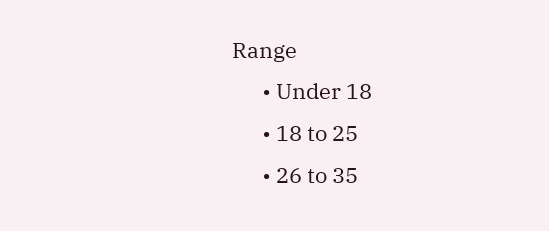Range
      • Under 18
      • 18 to 25
      • 26 to 35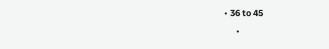• 36 to 45
      •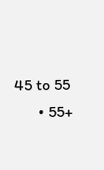45 to 55
      • 55+